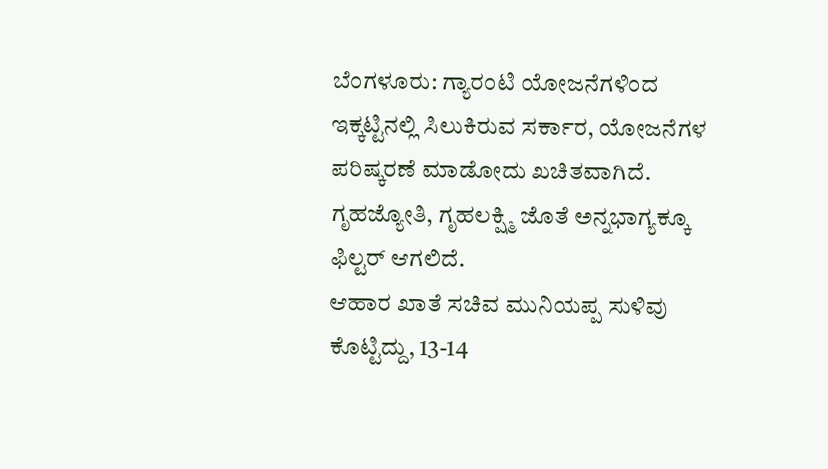ಬೆಂಗಳೂರು: ಗ್ಯಾರಂಟಿ ಯೋಜನೆಗಳಿಂದ ಇಕ್ಕಟ್ಟಿನಲ್ಲಿ ಸಿಲುಕಿರುವ ಸರ್ಕಾರ, ಯೋಜನೆಗಳ ಪರಿಷ್ಕರಣೆ ಮಾಡೋದು ಖಚಿತವಾಗಿದೆ. ಗೃಹಜ್ಯೋತಿ, ಗೃಹಲಕ್ಷ್ಮಿ ಜೊತೆ ಅನ್ನಭಾಗ್ಯಕ್ಕೂ ಫಿಲ್ಟರ್ ಆಗಲಿದೆ.
ಆಹಾರ ಖಾತೆ ಸಚಿವ ಮುನಿಯಪ್ಪ ಸುಳಿವು ಕೊಟ್ಟಿದ್ದು, 13-14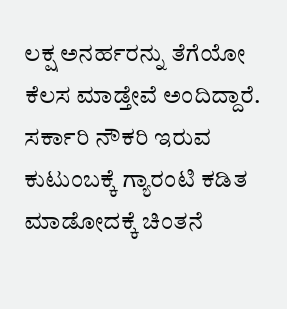ಲಕ್ಷ ಅನರ್ಹರನ್ನು ತೆಗೆಯೋ ಕೆಲಸ ಮಾಡ್ತೇವೆ ಅಂದಿದ್ದಾರೆ. ಸರ್ಕಾರಿ ನೌಕರಿ ಇರುವ ಕುಟುಂಬಕ್ಕೆ ಗ್ಯಾರಂಟಿ ಕಡಿತ ಮಾಡೋದಕ್ಕೆ ಚಿಂತನೆ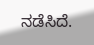ನಡೆಸಿದೆ.